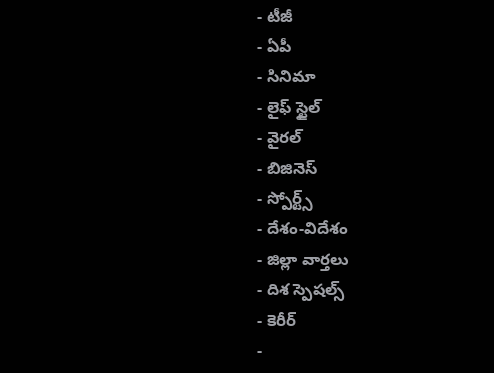- టీజీ
- ఏపీ
- సినిమా
- లైఫ్ స్టైల్
- వైరల్
- బిజినెస్
- స్పోర్ట్స్
- దేశం-విదేశం
- జిల్లా వార్తలు
- దిశ స్పెషల్స్
- కెరీర్
-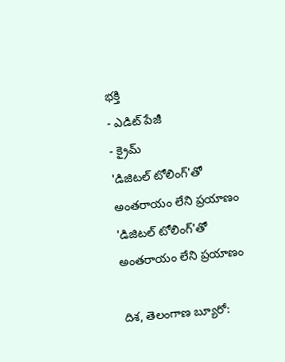భక్తి
- ఎడిట్ పేజీ
- క్రైమ్
'డిజిటల్ టోలింగ్'తో అంతరాయం లేని ప్రయాణం
'డిజిటల్ టోలింగ్'తో అంతరాయం లేని ప్రయాణం

దిశ, తెలంగాణ బ్యూరో: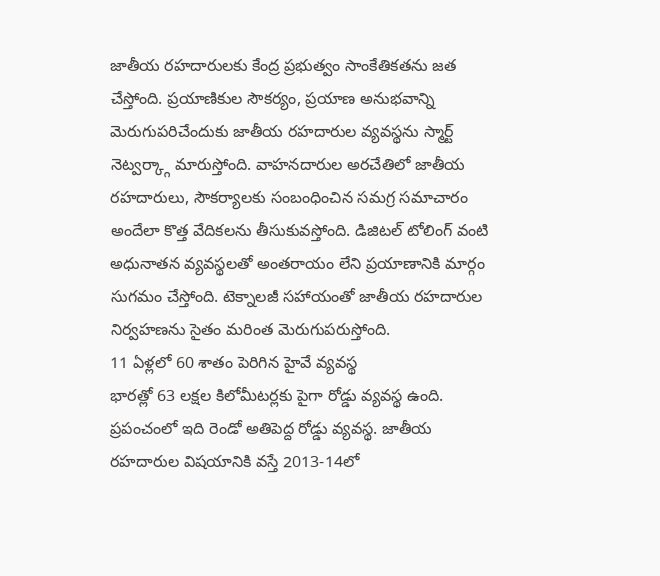జాతీయ రహదారులకు కేంద్ర ప్రభుత్వం సాంకేతికతను జత చేస్తోంది. ప్రయాణికుల సౌకర్యం, ప్రయాణ అనుభవాన్ని మెరుగుపరిచేందుకు జాతీయ రహదారుల వ్యవస్థను స్మార్ట్ నెట్వర్క్గా మారుస్తోంది. వాహనదారుల అరచేతిలో జాతీయ రహదారులు, సౌకర్యాలకు సంబంధించిన సమగ్ర సమాచారం అందేలా కొత్త వేదికలను తీసుకువస్తోంది. డిజిటల్ టోలింగ్ వంటి అధునాతన వ్యవస్థలతో అంతరాయం లేని ప్రయాణానికి మార్గం సుగమం చేస్తోంది. టెక్నాలజీ సహాయంతో జాతీయ రహదారుల నిర్వహణను సైతం మరింత మెరుగుపరుస్తోంది.
11 ఏళ్లలో 60 శాతం పెరిగిన హైవే వ్యవస్థ
భారత్లో 63 లక్షల కిలోమీటర్లకు పైగా రోడ్డు వ్యవస్థ ఉంది. ప్రపంచంలో ఇది రెండో అతిపెద్ద రోడ్డు వ్యవస్థ. జాతీయ రహదారుల విషయానికి వస్తే 2013-14లో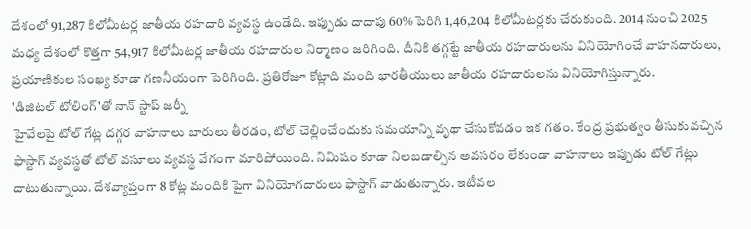దేశంలో 91,287 కిలోమీటర్ల జాతీయ రహదారి వ్యవస్థ ఉండేది. ఇప్పుడు దాదాపు 60% పెరిగి 1,46,204 కిలోమీటర్లకు చేరుకుంది. 2014 నుంచి 2025 మధ్య దేశంలో కొత్తగా 54,917 కిలోమీటర్ల జాతీయ రహదారుల నిర్మాణం జరిగింది. దీనికి తగ్గట్టే జాతీయ రహదారులను వినియోగించే వాహనదారులు, ప్రయాణికుల సంఖ్య కూడా గణనీయంగా పెరిగింది. ప్రతిరోజూ కోట్లాది మంది భారతీయులు జాతీయ రహదారులను వినియోగిస్తున్నారు.
'డిజిటల్ టోలింగ్'తో నాన్ స్టాప్ జర్నీ
హైవేలపై టోల్ గేట్ల దగ్గర వాహనాలు బారులు తీరడం, టోల్ చెల్లించేందుకు సమయాన్ని వృథా చేసుకోవడం ఇక గతం. కేంద్ర ప్రభుత్వం తీసుకువచ్చిన ఫాస్టాగ్ వ్యవస్థతో టోల్ వసూలు వ్యవస్థ వేగంగా మారిపోయింది. నిమిషం కూడా నిలబడాల్సిన అవసరం లేకుండా వాహనాలు ఇప్పుడు టోల్ గేట్లు దాటుతున్నాయి. దేశవ్యాప్తంగా 8 కోట్ల మందికి పైగా వినియోగదారులు ఫాస్టాగ్ వాడుతున్నారు. ఇటీవల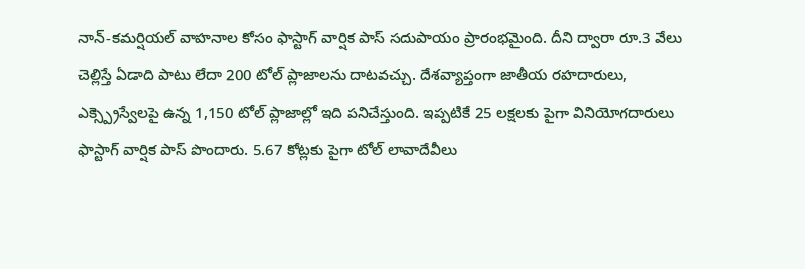నాన్-కమర్షియల్ వాహనాల కోసం ఫాస్టాగ్ వార్షిక పాస్ సదుపాయం ప్రారంభమైంది. దీని ద్వారా రూ.3 వేలు చెల్లిస్తే ఏడాది పాటు లేదా 200 టోల్ ప్లాజాలను దాటవచ్చు. దేశవ్యాప్తంగా జాతీయ రహదారులు, ఎక్స్ప్రెస్వేలపై ఉన్న 1,150 టోల్ ప్లాజాల్లో ఇది పనిచేస్తుంది. ఇప్పటికే 25 లక్షలకు పైగా వినియోగదారులు ఫాస్టాగ్ వార్షిక పాస్ పొందారు. 5.67 కోట్లకు పైగా టోల్ లావాదేవీలు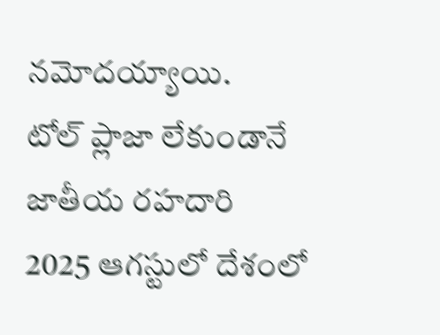నమోదయ్యాయి.
టోల్ ప్లాజా లేకుండానే జాతీయ రహదారి
2025 ఆగస్టులో దేశంలో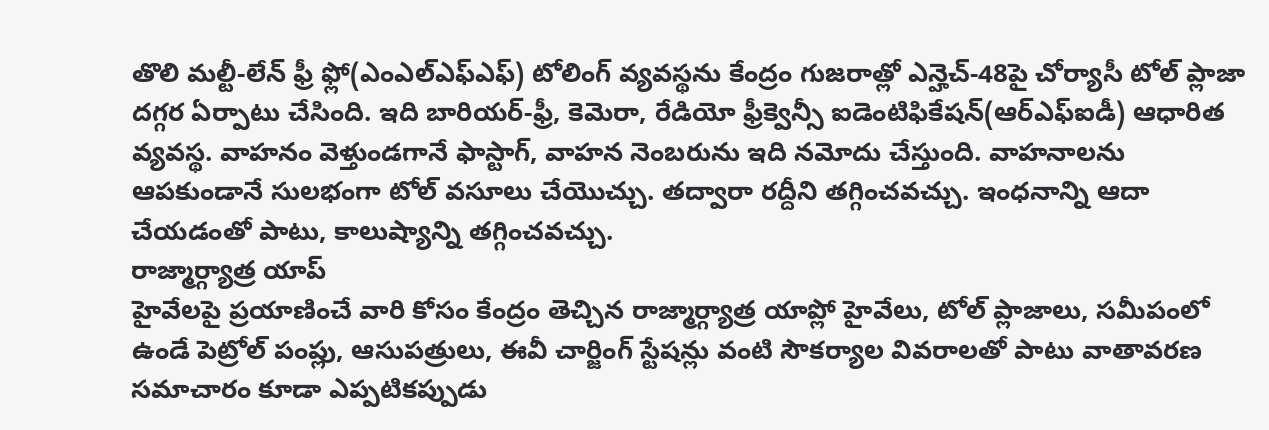తొలి మల్టీ-లేన్ ఫ్రీ ఫ్లో(ఎంఎల్ఎఫ్ఎఫ్) టోలింగ్ వ్యవస్థను కేంద్రం గుజరాత్లో ఎన్హెచ్-48పై చోర్యాసీ టోల్ ప్లాజా దగ్గర ఏర్పాటు చేసింది. ఇది బారియర్-ఫ్రీ, కెమెరా, రేడియో ఫ్రీక్వెన్సీ ఐడెంటిఫికేషన్(ఆర్ఎఫ్ఐడీ) ఆధారిత వ్యవస్థ. వాహనం వెళ్తుండగానే ఫాస్టాగ్, వాహన నెంబరును ఇది నమోదు చేస్తుంది. వాహనాలను ఆపకుండానే సులభంగా టోల్ వసూలు చేయొచ్చు. తద్వారా రద్దీని తగ్గించవచ్చు. ఇంధనాన్ని ఆదా చేయడంతో పాటు, కాలుష్యాన్ని తగ్గించవచ్చు.
రాజ్మార్గ్యాత్ర యాప్
హైవేలపై ప్రయాణించే వారి కోసం కేంద్రం తెచ్చిన రాజ్మార్గ్యాత్ర యాప్లో హైవేలు, టోల్ ప్లాజాలు, సమీపంలో ఉండే పెట్రోల్ పంప్లు, ఆసుపత్రులు, ఈవీ చార్జింగ్ స్టేషన్లు వంటి సౌకర్యాల వివరాలతో పాటు వాతావరణ సమాచారం కూడా ఎప్పటికప్పుడు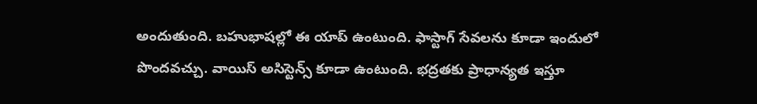అందుతుంది. బహుభాషల్లో ఈ యాప్ ఉంటుంది. ఫాస్టాగ్ సేవలను కూడా ఇందులో పొందవచ్చు. వాయిస్ అసిస్టెన్స్ కూడా ఉంటుంది. భద్రతకు ప్రాధాన్యత ఇస్తూ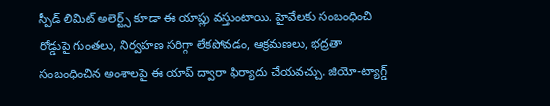స్పీడ్ లిమిట్ అలెర్ట్స్ కూడా ఈ యాప్లు వస్తుంటాయి. హైవేలకు సంబంధించి రోడ్డుపై గుంతలు, నిర్వహణ సరిగ్గా లేకపోవడం, ఆక్రమణలు, భద్రతా సంబంధించిన అంశాలపై ఈ యాప్ ద్వారా ఫిర్యాదు చేయవచ్చు. జియో-ట్యాగ్డ్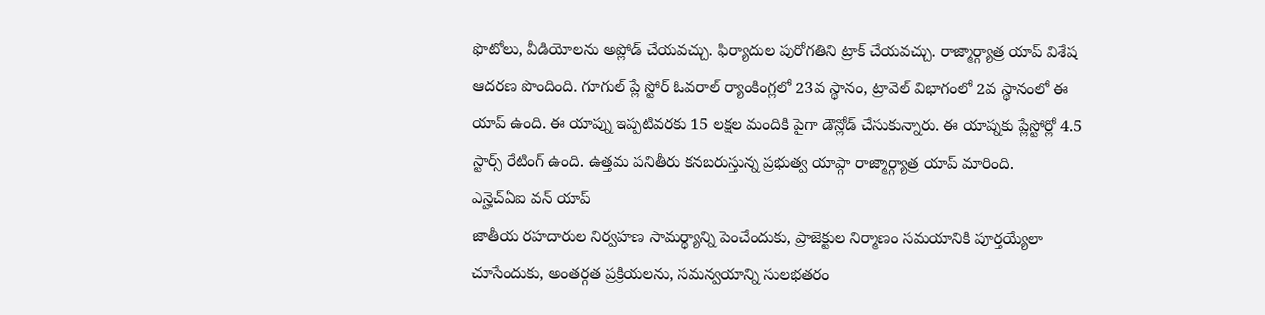ఫొటోలు, వీడియోలను అప్లోడ్ చేయవచ్చు. ఫిర్యాదుల పురోగతిని ట్రాక్ చేయవచ్చు. రాజ్మార్గ్యాత్ర యాప్ విశేష ఆదరణ పొందింది. గూగుల్ ప్లే స్టోర్ ఓవరాల్ ర్యాంకింగ్లలో 23వ స్థానం, ట్రావెల్ విభాగంలో 2వ స్థానంలో ఈ యాప్ ఉంది. ఈ యాప్ను ఇప్పటివరకు 15 లక్షల మందికి పైగా డౌన్లోడ్ చేసుకున్నారు. ఈ యాప్నకు ప్లేస్టోర్లో 4.5 స్టార్స్ రేటింగ్ ఉంది. ఉత్తమ పనితీరు కనబరుస్తున్న ప్రభుత్వ యాప్గా రాజ్మార్గ్యాత్ర యాప్ మారింది.
ఎన్హెచ్ఏఐ వన్ యాప్
జాతీయ రహదారుల నిర్వహణ సామర్థ్యాన్ని పెంచేందుకు, ప్రాజెక్టుల నిర్మాణం సమయానికి పూర్తయ్యేలా చూసేందుకు, అంతర్గత ప్రక్రియలను, సమన్వయాన్ని సులభతరం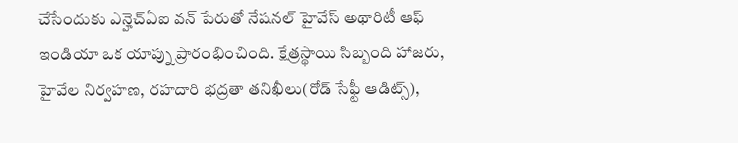చేసేందుకు ఎన్హెచ్ఏఐ వన్ పేరుతో నేషనల్ హైవేస్ అథారిటీ ఆఫ్ ఇండియా ఒక యాప్ను ప్రారంభించింది. క్షేత్రస్థాయి సిబ్బంది హాజరు, హైవేల నిర్వహణ, రహదారి భద్రతా తనిఖీలు(రోడ్ సేఫ్టీ ఆడిట్స్),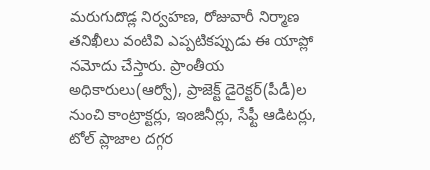మరుగుదొడ్ల నిర్వహణ, రోజువారీ నిర్మాణ తనిఖీలు వంటివి ఎప్పటికప్పుడు ఈ యాప్లో నమోదు చేస్తారు. ప్రాంతీయ అధికారులు(ఆర్వో), ప్రాజెక్ట్ డైరెక్టర్(పీడీ)ల నుంచి కాంట్రాక్టర్లు, ఇంజినీర్లు, సేఫ్టీ ఆడిటర్లు, టోల్ ప్లాజాల దగ్గర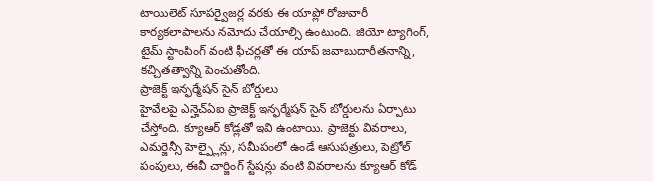టాయిలెట్ సూపర్వైజర్ల వరకు ఈ యాప్లో రోజువారీ కార్యకలాపాలను నమోదు చేయాల్సి ఉంటుంది. జియో ట్యాగింగ్, టైమ్ స్టాంపింగ్ వంటి ఫీచర్లతో ఈ యాప్ జవాబుదారీతనాన్ని, కచ్చితత్వాన్ని పెంచుతోంది.
ప్రాజెక్ట్ ఇన్ఫర్మేషన్ సైన్ బోర్డులు
హైవేలపై ఎన్హెచ్ఏఐ ప్రాజెక్ట్ ఇన్ఫర్మేషన్ సైన్ బోర్డులను ఏర్పాటు చేస్తోంది. క్యూఆర్ కోడ్లతో ఇవి ఉంటాయి. ప్రాజెక్టు వివరాలు, ఎమర్జెన్సీ హెల్ప్లైన్లు, సమీపంలో ఉండే ఆసుపత్రులు, పెట్రోల్ పంపులు, ఈవీ చార్జింగ్ స్టేషన్లు వంటి వివరాలను క్యూఆర్ కోడ్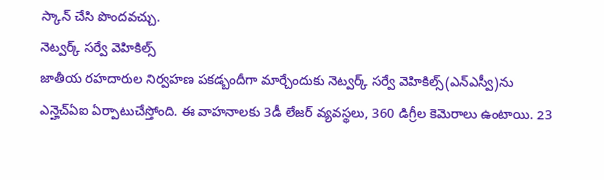స్కాన్ చేసి పొందవచ్చు.
నెట్వర్క్ సర్వే వెహికిల్స్
జాతీయ రహదారుల నిర్వహణ పకడ్బందీగా మార్చేందుకు నెట్వర్క్ సర్వే వెహికిల్స్(ఎన్ఎస్వీ)ను ఎన్హెచ్ఏఐ ఏర్పాటుచేస్తోంది. ఈ వాహనాలకు 3డీ లేజర్ వ్యవస్థలు, 360 డిగ్రీల కెమెరాలు ఉంటాయి. 23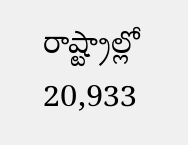రాష్ట్రాల్లో 20,933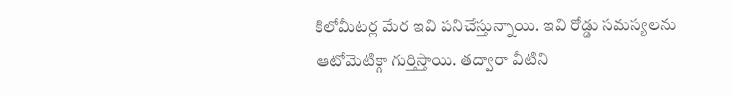కిలోమీటర్ల మేర ఇవి పనిచేస్తున్నాయి. ఇవి రోడ్డు సమస్యలను ఆటోమెటిక్గా గుర్తిస్తాయి. తద్వారా వీటిని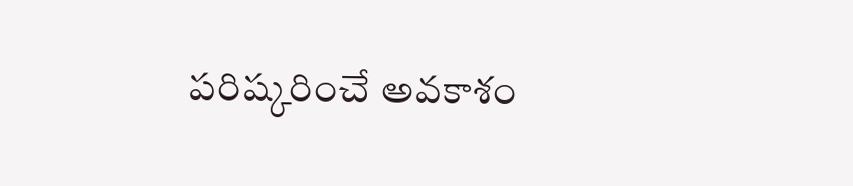పరిష్కరించే అవకాశం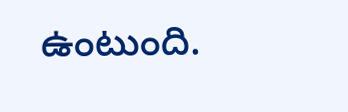ఉంటుంది.